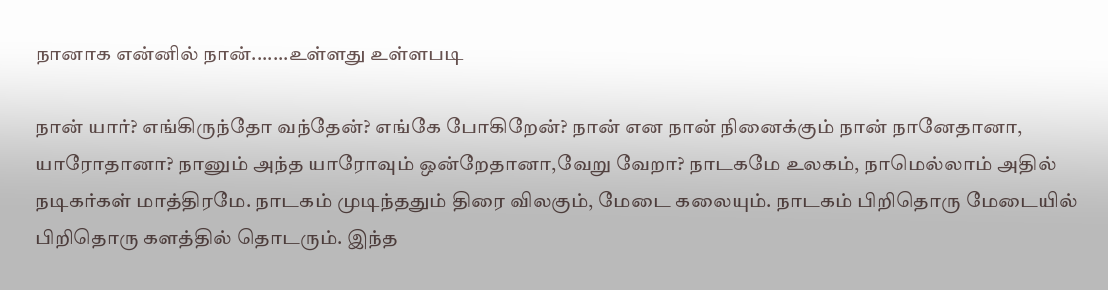நானாக என்னில் நான்.......உள்ளது உள்ளபடி

நான் யார்? எங்கிருந்தோ வந்தேன்? எங்கே போகிறேன்? நான் என நான் நினைக்கும் நான் நானேதானா, யாரோதானா? நானும் அந்த யாரோவும் ஒன்றேதானா,வேறு வேறா? நாடகமே உலகம், நாமெல்லாம் அதில் நடிகர்கள் மாத்திரமே. நாடகம் முடிந்ததும் திரை விலகும், மேடை கலையும். நாடகம் பிறிதொரு மேடையில் பிறிதொரு களத்தில் தொடரும். இந்த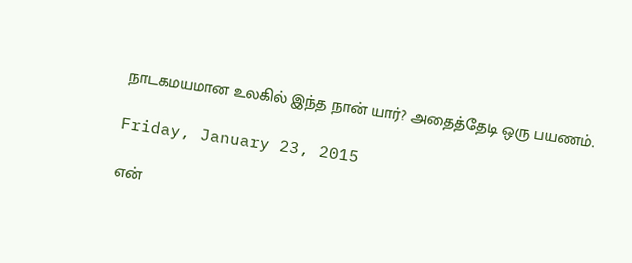நாடகமயமான உலகில் இந்த நான் யார்? அதைத்தேடி ஒரு பயணம்.

Friday, January 23, 2015

என்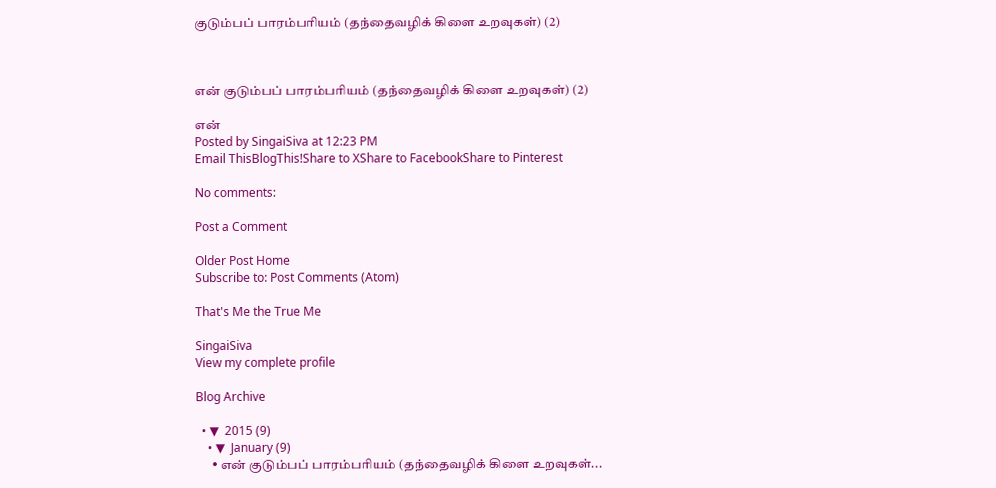குடும்பப் பாரம்பரியம் (தந்தைவழிக் கிளை உறவுகள்) (2)



என் குடும்பப் பாரம்பரியம் (தந்தைவழிக் கிளை உறவுகள்) (2)

என்
Posted by SingaiSiva at 12:23 PM
Email ThisBlogThis!Share to XShare to FacebookShare to Pinterest

No comments:

Post a Comment

Older Post Home
Subscribe to: Post Comments (Atom)

That's Me the True Me

SingaiSiva
View my complete profile

Blog Archive

  • ▼  2015 (9)
    • ▼  January (9)
      • என் குடும்பப் பாரம்பரியம் (தந்தைவழிக் கிளை உறவுகள்...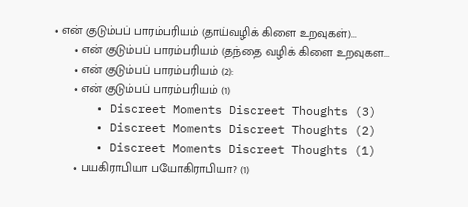• என் குடும்பப் பாரம்பரியம் (தாய்வழிக் கிளை உறவுகள்)...
      • என் குடும்பப் பாரம்பரியம் (தந்தை வழிக் கிளை உறவுகள...
      • என் குடும்பப் பாரம்பரியம் (2):
      • என் குடும்பப் பாரம்பரியம் (1)
      • Discreet Moments Discreet Thoughts (3)
      • Discreet Moments Discreet Thoughts (2)
      • Discreet Moments Discreet Thoughts (1)
      • பயகிராபியா பயோகிராபியா? (1)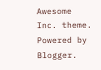Awesome Inc. theme. Powered by Blogger.